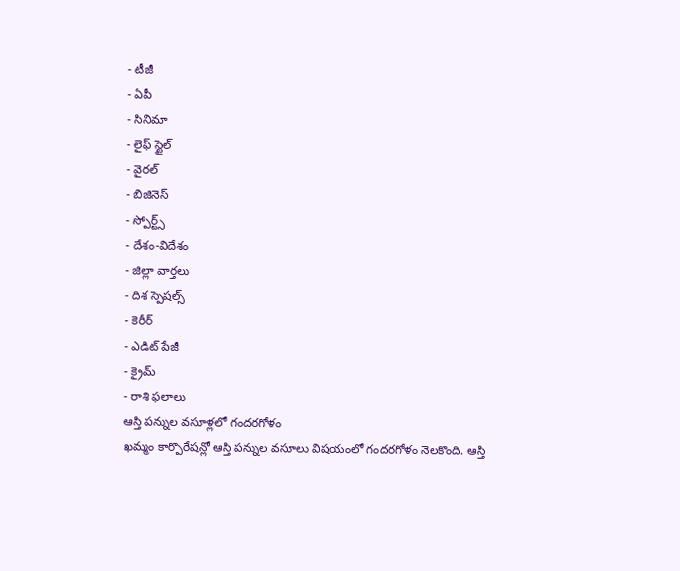- టీజీ
- ఏపీ
- సినిమా
- లైఫ్ స్టైల్
- వైరల్
- బిజినెస్
- స్పోర్ట్స్
- దేశం-విదేశం
- జిల్లా వార్తలు
- దిశ స్పెషల్స్
- కెరీర్
- ఎడిట్ పేజీ
- క్రైమ్
- రాశి ఫలాలు
ఆస్తి పన్నుల వసూళ్లలో గందరగోళం
ఖమ్మం కార్పొరేషన్లో ఆస్తి పన్నుల వసూలు విషయంలో గందరగోళం నెలకొంది. ఆస్తి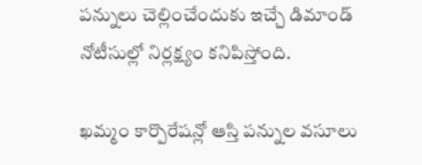పన్నులు చెల్లించేందుకు ఇచ్చే డిమాండ్ నోటీసుల్లో నిర్లక్ష్యం కనిపిస్తోంది.

ఖమ్మం కార్పొరేషన్లో ఆస్తి పన్నుల వసూలు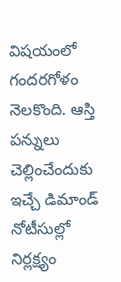విషయంలో గందరగోళం నెలకొంది. ఆస్తి పన్నులు చెల్లించేందుకు ఇచ్చే డిమాండ్ నోటీసుల్లో నిర్లక్ష్యం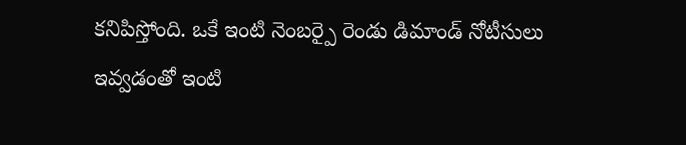కనిపిస్తోంది. ఒకే ఇంటి నెంబర్పై రెండు డిమాండ్ నోటీసులు ఇవ్వడంతో ఇంటి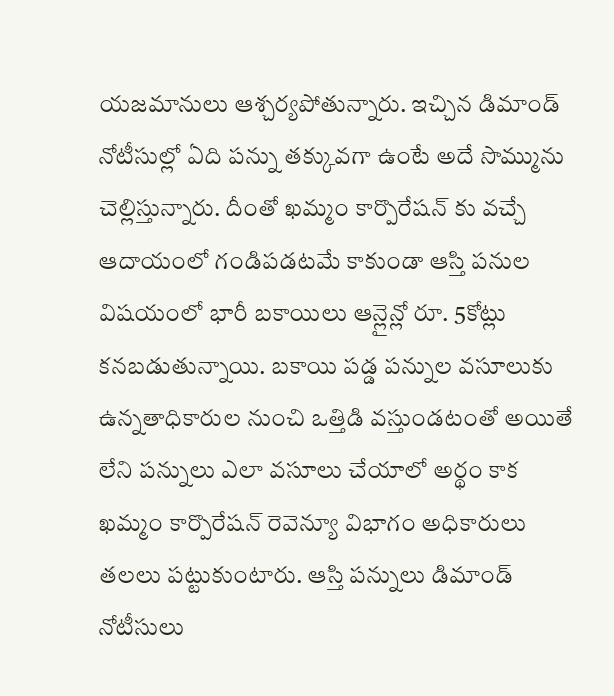యజమానులు ఆశ్చర్యపోతున్నారు. ఇచ్చిన డిమాండ్ నోటీసుల్లో ఏది పన్ను తక్కువగా ఉంటే అదే సొమ్మును చెల్లిస్తున్నారు. దీంతో ఖమ్మం కార్పొరేషన్ కు వచ్చే ఆదాయంలో గండిపడటమే కాకుండా ఆస్తి పనుల విషయంలో భారీ బకాయిలు ఆన్లైన్లో రూ. 5కోట్లు కనబడుతున్నాయి. బకాయి పడ్డ పన్నుల వసూలుకు ఉన్నతాధికారుల నుంచి ఒత్తిడి వస్తుండటంతో అయితే లేని పన్నులు ఎలా వసూలు చేయాలో అర్థం కాక ఖమ్మం కార్పొరేషన్ రెవెన్యూ విభాగం అధికారులు తలలు పట్టుకుంటారు. ఆస్తి పన్నులు డిమాండ్ నోటీసులు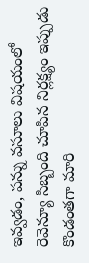ఇవ్వడం, పన్ను వసూలు విషయంలో రెవెన్యూ సిబ్బంది చూపిన నిర్లక్ష్యం ఇప్పుడు కొండంతగా మారి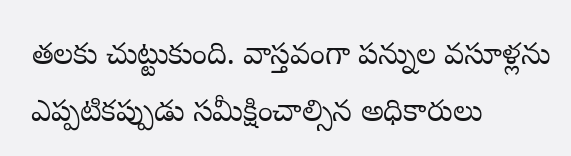తలకు చుట్టుకుంది. వాస్తవంగా పన్నుల వసూళ్లను ఎప్పటికప్పుడు సమీక్షించాల్సిన అధికారులు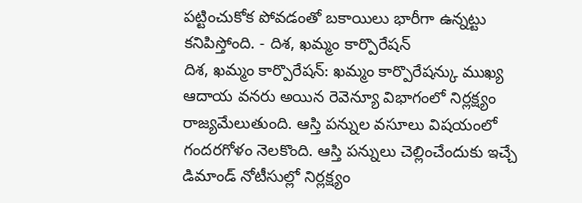పట్టించుకోక పోవడంతో బకాయిలు భారీగా ఉన్నట్టు కనిపిస్తోంది. - దిశ, ఖమ్మం కార్పొరేషన్
దిశ, ఖమ్మం కార్పొరేషన్: ఖమ్మం కార్పొరేషన్కు ముఖ్య ఆదాయ వనరు అయిన రెవెన్యూ విభాగంలో నిర్లక్ష్యం రాజ్యమేలుతుంది. ఆస్తి పన్నుల వసూలు విషయంలో గందరగోళం నెలకొంది. ఆస్తి పన్నులు చెల్లించేందుకు ఇచ్చే డిమాండ్ నోటీసుల్లో నిర్లక్ష్యం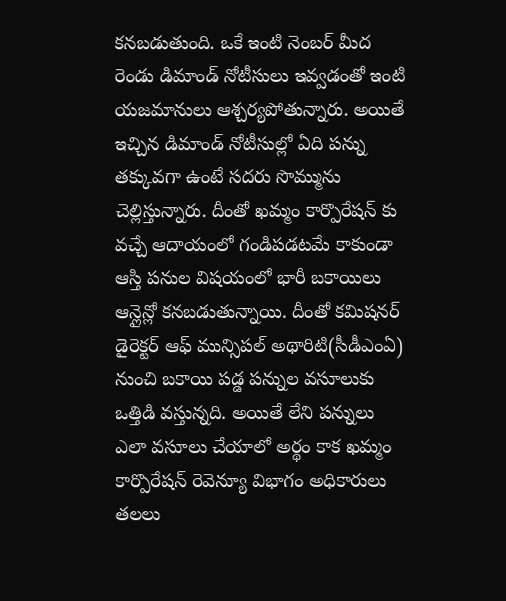కనబడుతుంది. ఒకే ఇంటి నెంబర్ మీద రెండు డిమాండ్ నోటీసులు ఇవ్వడంతో ఇంటి యజమానులు ఆశ్చర్యపోతున్నారు. అయితే ఇచ్చిన డిమాండ్ నోటీసుల్లో ఏది పన్ను తక్కువగా ఉంటే సదరు సొమ్మును చెల్లిస్తున్నారు. దీంతో ఖమ్మం కార్పొరేషన్ కు వచ్చే ఆదాయంలో గండిపడటమే కాకుండా ఆస్తి పనుల విషయంలో భారీ బకాయిలు ఆన్లైన్లో కనబడుతున్నాయి. దీంతో కమిషనర్ డైరెక్టర్ ఆఫ్ మున్సిపల్ అథారిటి(సీడీఎంఏ) నుంచి బకాయి పడ్డ పన్నుల వసూలుకు ఒత్తిడి వస్తున్నది. అయితే లేని పన్నులు ఎలా వసూలు చేయాలో అర్థం కాక ఖమ్మం కార్పొరేషన్ రెవెన్యూ విభాగం అధికారులు తలలు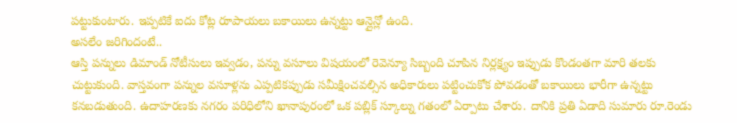పట్టుకుంటారు. ఇప్పటికే ఐదు కోట్ల రూపాయలు బకాయిలు ఉన్నట్టు ఆన్లైన్లో ఉంది.
అసలేం జరిగిందంటే..
ఆస్తి పన్నులు డిమాండ్ నోటీసులు ఇవ్వడం, పన్ను వసూలు విషయంలో రెవెన్యూ సిబ్బంది చూపిన నిర్లక్ష్యం ఇప్పుడు కొండంతగా మారి తలకు చుట్టుకుంది. వాస్తవంగా పన్నుల వసూళ్లను ఎప్పటికప్పుడు సమీక్షించవల్సిన అధికారులు పట్టించుకోక పోవడంతో బకాయిలు భారీగా ఉన్నట్టు కనబడుతుంది. ఉదాహరణకు నగరం పరిధిలోని ఖానాపురంలో ఒక పబ్లిక్ స్కూల్ను గతంలో ఏర్పాటు చేశారు. దానికి ప్రతి ఏడాది సుమారు రూ.రెండు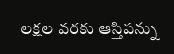లక్షల వరకు ఆస్తిపన్ను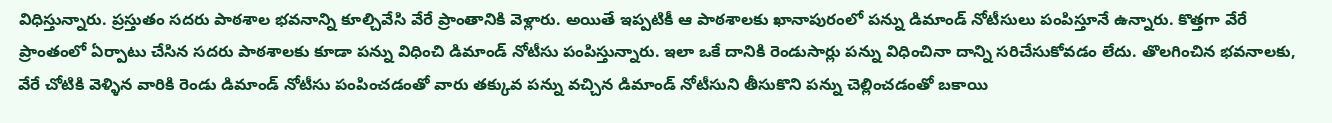విధిస్తున్నారు. ప్రస్తుతం సదరు పాఠశాల భవనాన్ని కూల్చివేసి వేరే ప్రాంతానికి వెళ్లారు. అయితే ఇప్పటికీ ఆ పాఠశాలకు ఖానాపురంలో పన్ను డిమాండ్ నోటీసులు పంపిస్తూనే ఉన్నారు. కొత్తగా వేరే ప్రాంతంలో ఏర్పాటు చేసిన సదరు పాఠశాలకు కూడా పన్ను విధించి డిమాండ్ నోటీసు పంపిస్తున్నారు. ఇలా ఒకే దానికి రెండుసార్లు పన్ను విధించినా దాన్ని సరిచేసుకోవడం లేదు. తొలగించిన భవనాలకు, వేరే చోటికి వెళ్ళిన వారికి రెండు డిమాండ్ నోటీసు పంపించడంతో వారు తక్కువ పన్ను వచ్చిన డిమాండ్ నోటీసుని తీసుకొని పన్ను చెల్లించడంతో బకాయి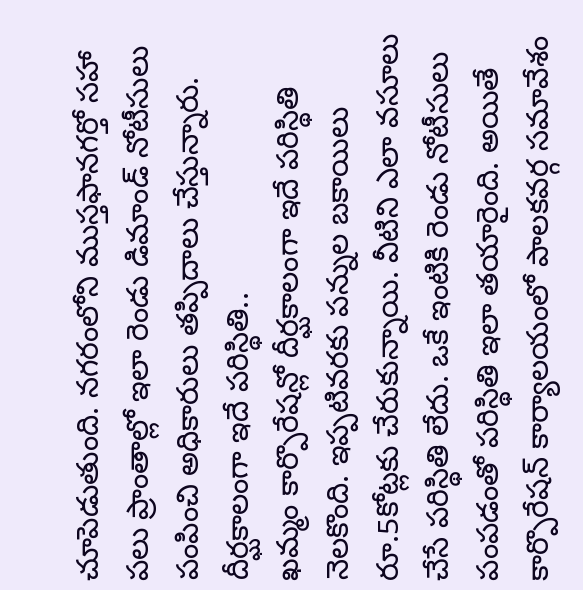చూపెడుతుంది. నగరంలోని ముస్తఫానగర్తో సహా పలు ప్రాంతాల్లో ఇలా రెండు డిమాండ్ నోటీసులు పంపించి అధికారులు తప్పిదాలు చేస్తున్నారు.
దీర్ఘకాలంగా ఇదే పరిస్థితి..
ఖమ్మం కార్పొరేషన్లో దీర్ఘకాలంగా ఇదే పరిస్థితి నెలకొంది. ఇప్పటివరకు పన్నుల బకాయిలు రూ.5కోట్లకు చేరుకున్నాయి. వీటిని ఎలా వసూలు చేసే పరిస్థితి లేదు. ఒకే ఇంటికి రెండు నోటీసులు పంపడంతో పరిస్థితి ఇలా తయారైంది. అయితే కార్పొరేషన్ కార్యాలయంలో పాలకవర్గ సమావేశం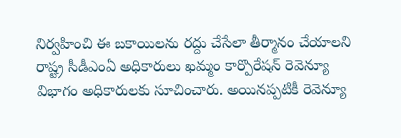నిర్వహించి ఈ బకాయిలను రద్దు చేసేలా తీర్మానం చేయాలని రాష్ట్ర సీడీఎంఏ అధికారులు ఖమ్మం కార్పొరేషన్ రెవెన్యూ విభాగం అధికారులకు సూచించారు. అయినప్పటికీ రెవెన్యూ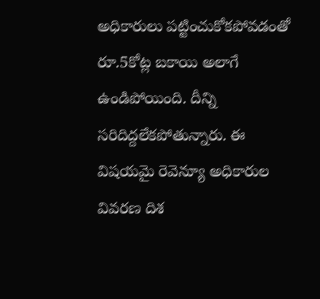అధికారులు పట్టించుకోకపోవడంతో రూ.5కోట్ల బకాయి అలాగే ఉండిపోయింది. దీన్ని సరిదిద్దలేకపోతున్నారు. ఈ విషయమై రెవెన్యూ అధికారుల వివరణ దిశ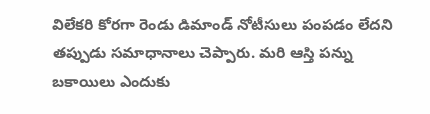విలేకరి కోరగా రెండు డిమాండ్ నోటీసులు పంపడం లేదని తప్పుడు సమాధానాలు చెప్పారు. మరి ఆస్తి పన్ను బకాయిలు ఎందుకు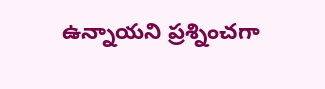ఉన్నాయని ప్రశ్నించగా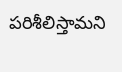పరిశీలిస్తామని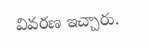వివరణ ఇచ్చారు.